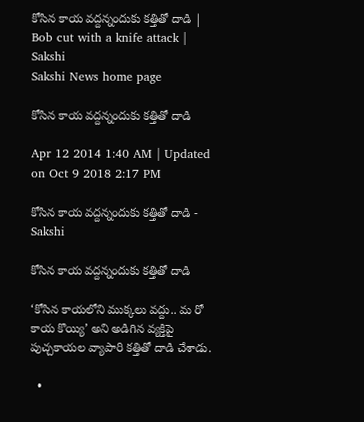కోసిన కాయ వద్దన్నందుకు కత్తితో దాడి | Bob cut with a knife attack | Sakshi
Sakshi News home page

కోసిన కాయ వద్దన్నందుకు కత్తితో దాడి

Apr 12 2014 1:40 AM | Updated on Oct 9 2018 2:17 PM

కోసిన కాయ వద్దన్నందుకు కత్తితో దాడి - Sakshi

కోసిన కాయ వద్దన్నందుకు కత్తితో దాడి

‘కోసిన కాయలోని ముక్కలు వద్దు.. మ రో కాయ కొయ్యి’ అని అడిగిన వ్యక్తిపై పుచ్చకాయల వ్యాపారి కత్తితో దాడి చేశాడు.

  •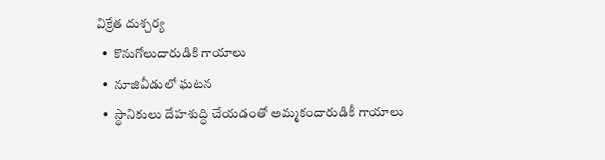విక్రేత దుశ్చర్య
  •  కొనుగోలుదారుడికి గాయాలు
  •  నూజివీడులో ఘటన
  •  స్థానికులు దేహశుద్ధి చేయడంతో అమ్మకందారుడికీ గాయాలు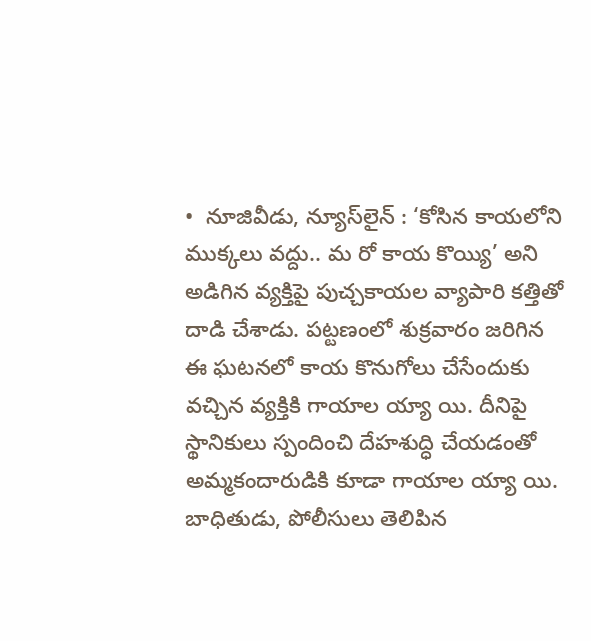•  నూజివీడు, న్యూస్‌లైన్ : ‘కోసిన కాయలోని ముక్కలు వద్దు.. మ రో కాయ కొయ్యి’ అని అడిగిన వ్యక్తిపై పుచ్చకాయల వ్యాపారి కత్తితో దాడి చేశాడు. పట్టణంలో శుక్రవారం జరిగిన ఈ ఘటనలో కాయ కొనుగోలు చేసేందుకు వచ్చిన వ్యక్తికి గాయాల య్యా యి. దీనిపై స్థానికులు స్పందించి దేహశుద్ధి చేయడంతో అమ్మకందారుడికి కూడా గాయాల య్యా యి. బాధితుడు, పోలీసులు తెలిపిన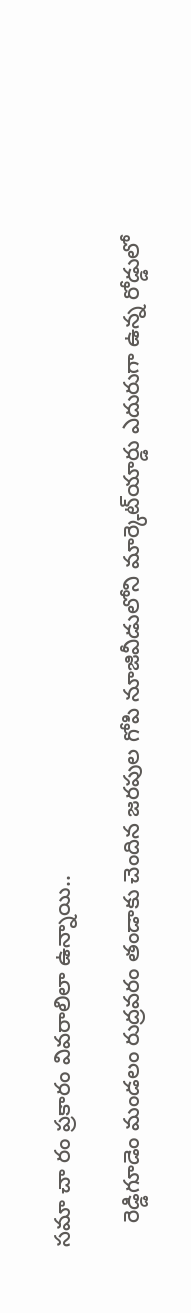సమా చా రం ప్రకారం వివరాలిలా ఉన్నాయి..

    రెడ్డిగూడెం మండలం రుద్రవరం తండాకు చెందిన జరపుల గోపి నూజివీడులోని మార్కెట్‌యార్డు ఎదురుగా ఉన్న రోడ్డులో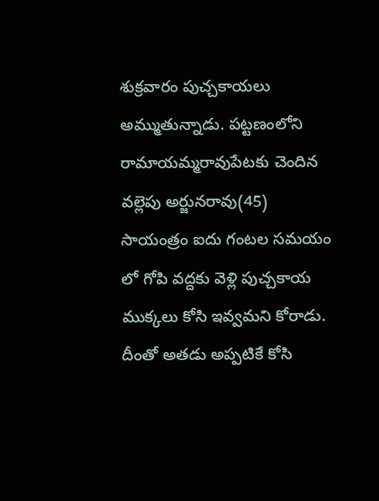శుక్రవారం పుచ్చకాయలు అమ్ముతున్నాడు. పట్టణంలోని రామాయమ్మరావుపేటకు చెందిన వల్లెపు అర్జునరావు(45) సాయంత్రం ఐదు గంటల సమయం లో గోపి వద్దకు వెళ్లి పుచ్చకాయ ముక్కలు కోసి ఇవ్వమని కోరాడు. దీంతో అతడు అప్పటికే కోసి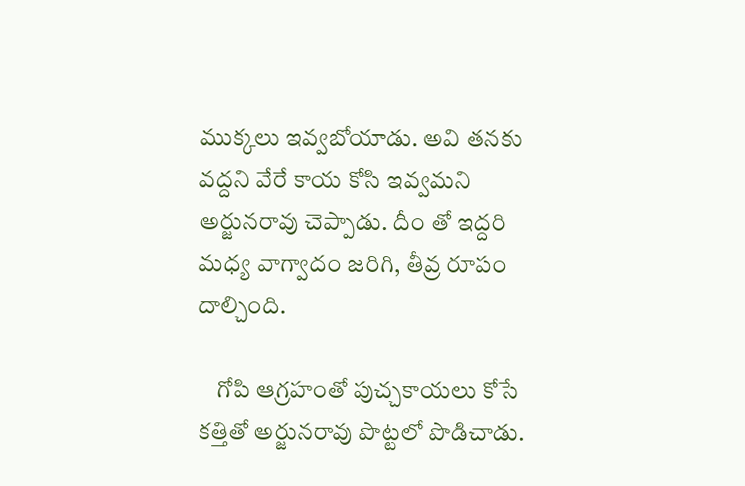ముక్కలు ఇవ్వబోయాడు. అవి తనకు వద్దని వేరే కాయ కోసి ఇవ్వమని అర్జునరావు చెప్పాడు. దీం తో ఇద్దరి మధ్య వాగ్వాదం జరిగి, తీవ్ర రూపం దాల్చింది.

    గోపి ఆగ్రహంతో పుచ్చకాయలు కోసే కత్తితో అర్జునరావు పొట్టలో పొడిచాడు.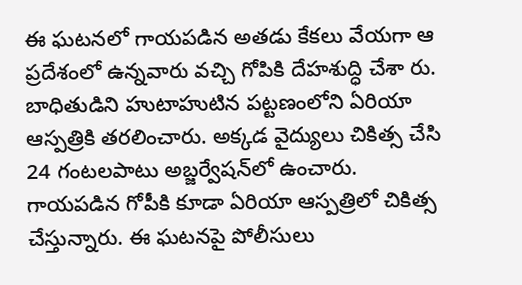ఈ ఘటనలో గాయపడిన అతడు కేకలు వేయగా ఆ ప్రదేశంలో ఉన్నవారు వచ్చి గోపికి దేహశుద్ధి చేశా రు. బాధితుడిని హుటాహుటిన పట్టణంలోని ఏరియా ఆస్పత్రికి తరలించారు. అక్కడ వైద్యులు చికిత్స చేసి 24 గంటలపాటు అబ్జర్వేషన్‌లో ఉంచారు. గాయపడిన గోపీకి కూడా ఏరియా ఆస్పత్రిలో చికిత్స చేస్తున్నారు. ఈ ఘటనపై పోలీసులు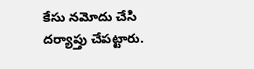కేసు నమోదు చేసి దర్యాప్తు చేపట్టారు.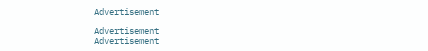Advertisement

Advertisement
Advertisement